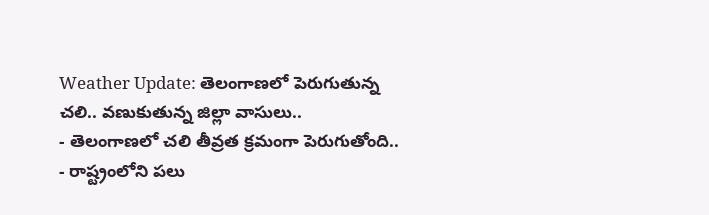Weather Update: తెలంగాణలో పెరుగుతున్న చలి.. వణుకుతున్న జిల్లా వాసులు..
- తెలంగాణలో చలి తీవ్రత క్రమంగా పెరుగుతోంది..
- రాష్ట్రంలోని పలు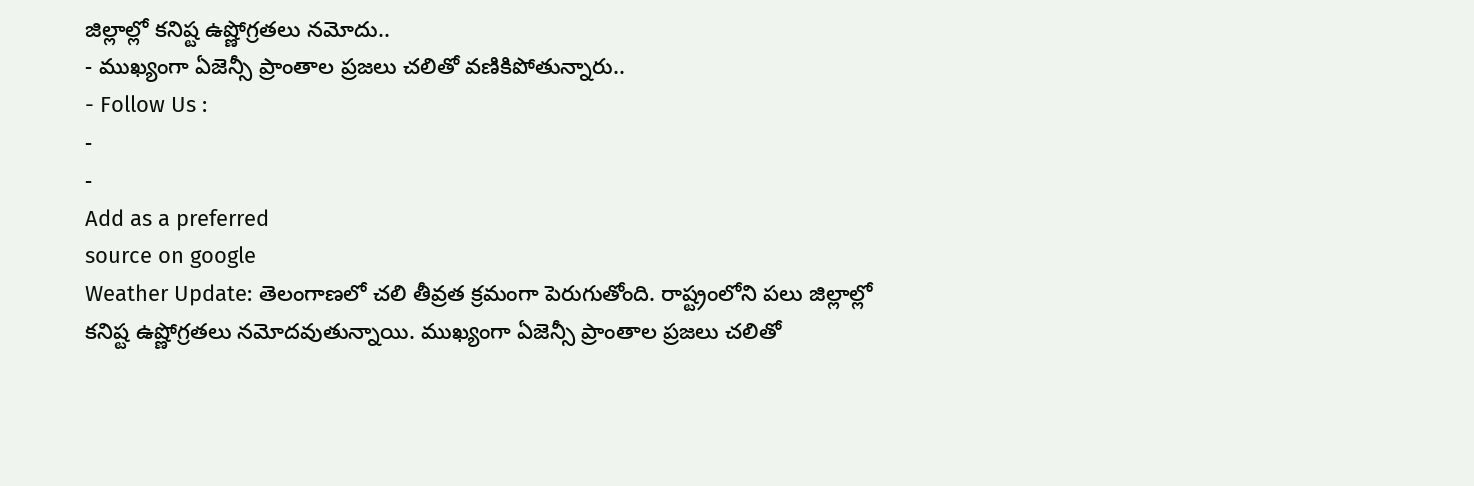జిల్లాల్లో కనిష్ట ఉష్ణోగ్రతలు నమోదు..
- ముఖ్యంగా ఏజెన్సీ ప్రాంతాల ప్రజలు చలితో వణికిపోతున్నారు..
- Follow Us :
-
-
Add as a preferred
source on google
Weather Update: తెలంగాణలో చలి తీవ్రత క్రమంగా పెరుగుతోంది. రాష్ట్రంలోని పలు జిల్లాల్లో కనిష్ట ఉష్ణోగ్రతలు నమోదవుతున్నాయి. ముఖ్యంగా ఏజెన్సీ ప్రాంతాల ప్రజలు చలితో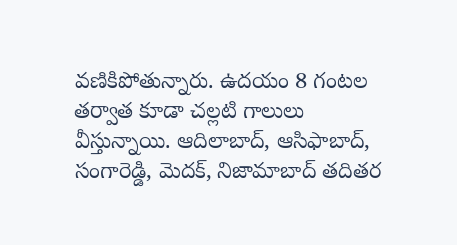వణికిపోతున్నారు. ఉదయం 8 గంటల తర్వాత కూడా చల్లటి గాలులు వీస్తున్నాయి. ఆదిలాబాద్, ఆసిఫాబాద్, సంగారెడ్డి, మెదక్, నిజామాబాద్ తదితర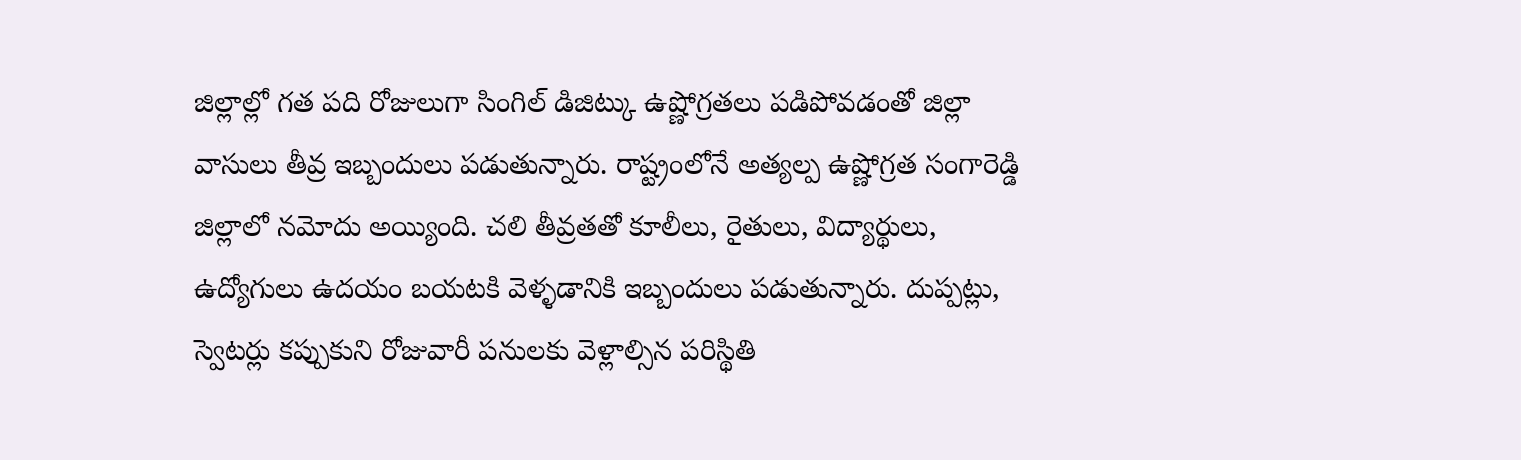జిల్లాల్లో గత పది రోజులుగా సింగిల్ డిజిట్కు ఉష్ణోగ్రతలు పడిపోవడంతో జిల్లా వాసులు తీవ్ర ఇబ్బందులు పడుతున్నారు. రాష్ట్రంలోనే అత్యల్ప ఉష్ణోగ్రత సంగారెడ్డి జిల్లాలో నమోదు అయ్యింది. చలి తీవ్రతతో కూలీలు, రైతులు, విద్యార్థులు, ఉద్యోగులు ఉదయం బయటకి వెళ్ళడానికి ఇబ్బందులు పడుతున్నారు. దుప్పట్లు, స్వెటర్లు కప్పుకుని రోజువారీ పనులకు వెళ్లాల్సిన పరిస్థితి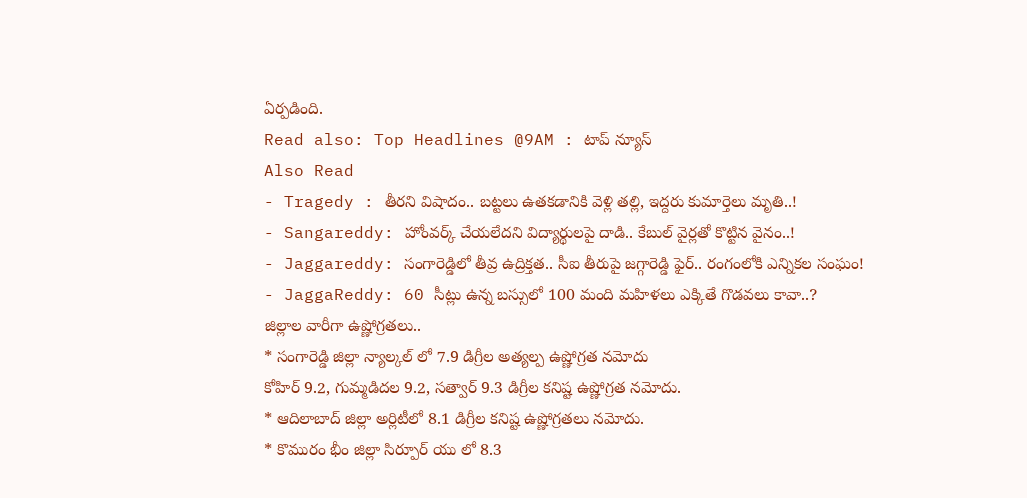ఏర్పడింది.
Read also: Top Headlines @9AM : టాప్ న్యూస్
Also Read
- Tragedy : తీరని విషాదం.. బట్టలు ఉతకడానికి వెళ్లి తల్లి, ఇద్దరు కుమార్తెలు మృతి..!
- Sangareddy: హోంవర్క్ చేయలేదని విద్యార్థులపై దాడి.. కేబుల్ వైర్లతో కొట్టిన వైనం..!
- Jaggareddy: సంగారెడ్డిలో తీవ్ర ఉద్రిక్తత.. సీఐ తీరుపై జగ్గారెడ్డి ఫైర్.. రంగంలోకి ఎన్నికల సంఘం!
- JaggaReddy: 60 సీట్లు ఉన్న బస్సులో 100 మంది మహిళలు ఎక్కితే గొడవలు కావా..?
జిల్లాల వారీగా ఉష్ణోగ్రతలు..
* సంగారెడ్డి జిల్లా న్యాల్కల్ లో 7.9 డిగ్రీల అత్యల్ప ఉష్ణోగ్రత నమోదు
కోహిర్ 9.2, గుమ్మడిదల 9.2, సత్వార్ 9.3 డిగ్రీల కనిష్ట ఉష్ణోగ్రత నమోదు.
* ఆదిలాబాద్ జిల్లా అర్లిటీలో 8.1 డిగ్రీల కనిష్ట ఉష్ణోగ్రతలు నమోదు.
* కొమురం భీం జిల్లా సిర్పూర్ యు లో 8.3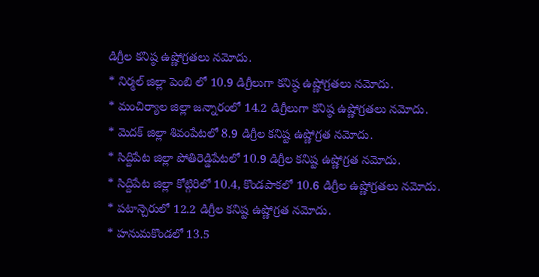డిగ్రీల కనిష్ఠ ఉష్ణోగ్రతలు నమోదు.
* నిర్మల్ జిల్లా పెంబి లో 10.9 డిగ్రీలుగా కనిష్ఠ ఉష్ణోగ్రతలు నమోదు.
* మంచిర్యాల జిల్లా జన్నారంలో 14.2 డిగ్రీలుగా కనిష్ఠ ఉష్ణోగ్రతలు నమోదు.
* మెదక్ జిల్లా శివంపేటలో 8.9 డిగ్రీల కనిష్ట ఉష్ణోగ్రత నమోదు.
* సిద్దిపేట జిల్లా పోతిరెడ్డిపేటలో 10.9 డిగ్రీల కనిష్ట ఉష్ణోగ్రత నమోదు.
* సిద్దిపేట జిల్లా కోట్గిరిలో 10.4, కొండపాకలో 10.6 డిగ్రీల ఉష్ణోగ్రతలు నమోదు.
* పటాన్చెరులో 12.2 డిగ్రీల కనిష్ట ఉష్ణోగ్రత నమోదు.
* హనుమకొండలో 13.5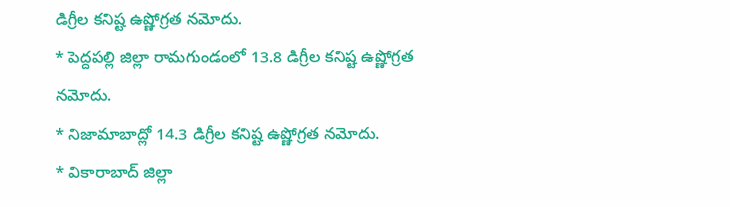డిగ్రీల కనిష్ట ఉష్ణోగ్రత నమోదు.
* పెద్దపల్లి జిల్లా రామగుండంలో 13.8 డిగ్రీల కనిష్ట ఉష్ణోగ్రత నమోదు.
* నిజామాబాద్లో 14.3 డిగ్రీల కనిష్ట ఉష్ణోగ్రత నమోదు.
* వికారాబాద్ జిల్లా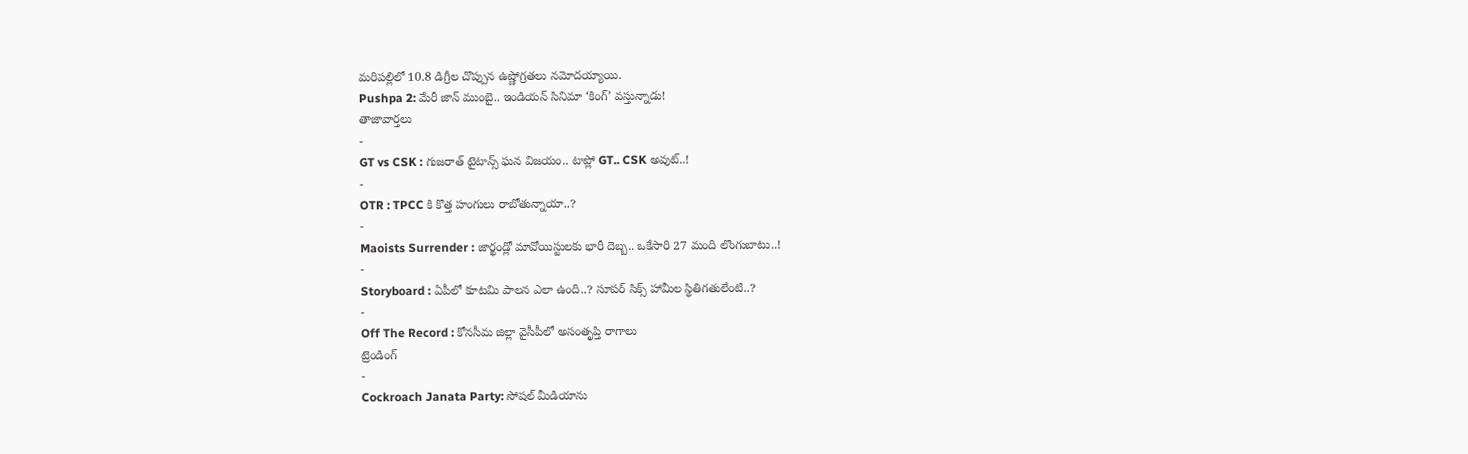మరిపల్లిలో 10.8 డిగ్రీల చొప్పున ఉష్ణోగ్రతలు నమోదయ్యాయి.
Pushpa 2: మేరీ జాన్ ముంబై.. ఇండియన్ సినిమా ‘కింగ్’ వస్తున్నాడు!
తాజావార్తలు
-
GT vs CSK : గుజరాత్ టైటాన్స్ ఘన విజయం.. టాప్లో GT.. CSK అవుట్..!
-
OTR : TPCC కి కొత్త హంగులు రాబోతున్నాయా..?
-
Maoists Surrender : జార్ఖండ్లో మావోయిస్టులకు భారీ దెబ్బ.. ఒకేసారి 27 మంది లొంగుబాటు..!
-
Storyboard : ఏపీలో కూటమి పాలన ఎలా ఉంది..? సూపర్ సిక్స్ హామీల స్థితిగతులేంటి..?
-
Off The Record : కోనసీమ జిల్లా వైసీపీలో అసంతృప్తి రాగాలు
ట్రెండింగ్
-
Cockroach Janata Party: సోషల్ మీడియాను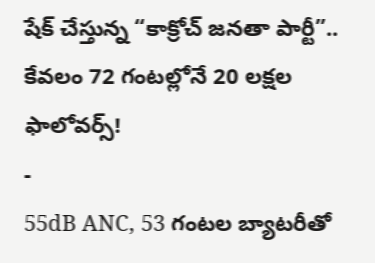షేక్ చేస్తున్న “కాక్రోచ్ జనతా పార్టీ”.. కేవలం 72 గంటల్లోనే 20 లక్షల ఫాలోవర్స్!
-
55dB ANC, 53 గంటల బ్యాటరీతో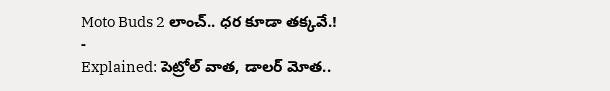Moto Buds 2 లాంచ్.. ధర కూడా తక్కవే.!
-
Explained: పెట్రోల్ వాత, డాలర్ మోత..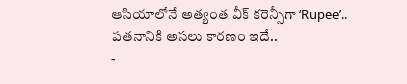ఆసియాలోనే అత్యంత వీక్ కరెన్సీగా ‘Rupee’.. పతనానికి అసలు కారణం ఇదే..
-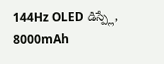144Hz OLED డిస్ప్లే, 8000mAh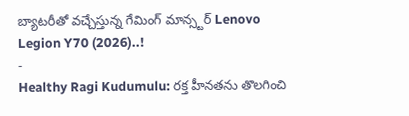బ్యాటరీతో వచ్చేస్తున్న గేమింగ్ మాన్స్టర్ Lenovo Legion Y70 (2026)..!
-
Healthy Ragi Kudumulu: రక్త హీనతను తొలగించి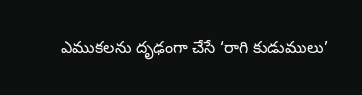ఎముకలను దృఢంగా చేసే ‘రాగి కుడుములు’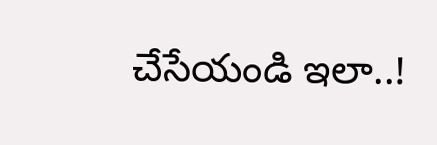చేసేయండి ఇలా..!